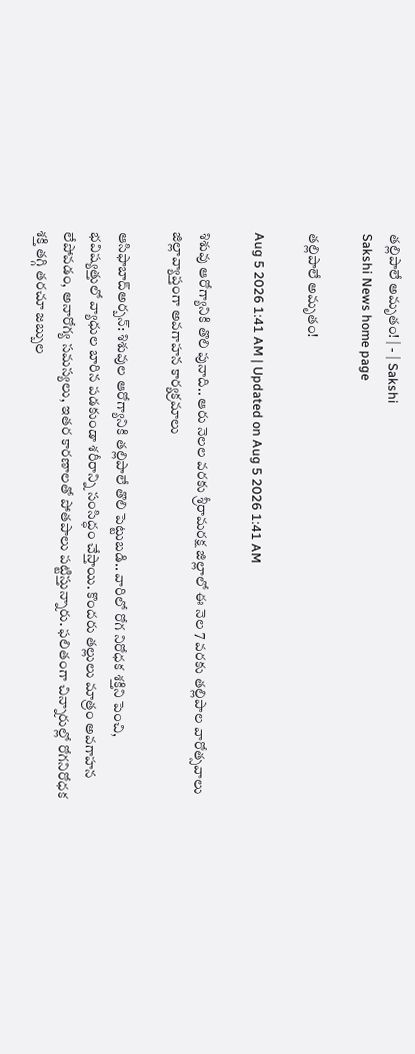తల్లిపాలే అమృతం! | - | Sakshi
Sakshi News home page

తల్లిపాలే అమృతం!

Aug 5 2026 1:41 AM | Updated on Aug 5 2026 1:41 AM

శిశువు ఆరోగ్యానికి తొలి పునాది.. ఆరు నెలల వరకు శ్రీరామరక్ష జిల్లాలో ఈ నెల 7 వరకు తల్లిపాల వారోత్సవాలు జిల్లావ్యాప్తంగా అవగాహన కార్యక్రమాలు

ఆసిఫాబాద్‌అర్బన్‌: శిశువుల ఆరోగ్యానికి తల్లిపాలే తొలి పెట్టుబడి.. వారిలో రోగ నిరోధక శక్తిని పెంచి, భవిష్యత్తులో వ్యాధుల బారిన పడకుండా శరీరాన్ని సంసిద్ధం చేస్తాయి. కొందరు తల్లులు మాత్రం అవగాహన లేపోవడం, అనారోగ్య సమస్యలు, ఇతర కారణాలతో పోతపాలు పట్టిస్తున్నారు. ఫలితంగా చిన్నారుల్లో రోగనిరోధక శక్తి తగ్గి తరచూ జబ్బుల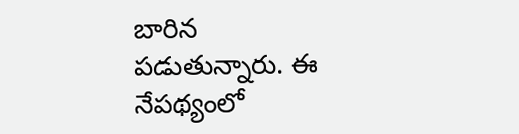బారిన పడుతున్నారు. ఈ నేపథ్యంలో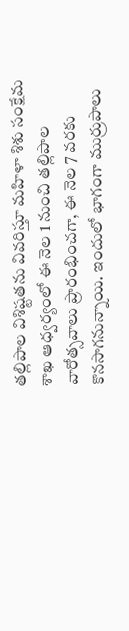తల్లిపాల విశిష్టతను వివరిస్తూ మహిళా శిశు సంక్షేమ శాఖ ఆధ్వర్యంలో ఈ నెల 1 నుంచి తల్లిపాల వారోత్సవాలు ప్రారంభించగా, ఈ నెల 7 వరకు కొనసాగనున్నాయి. ఇందులో భాగంగా ముర్రుపాలు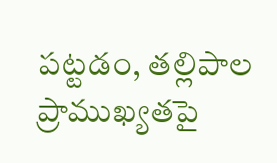పట్టడం, తల్లిపాల ప్రాముఖ్యతపై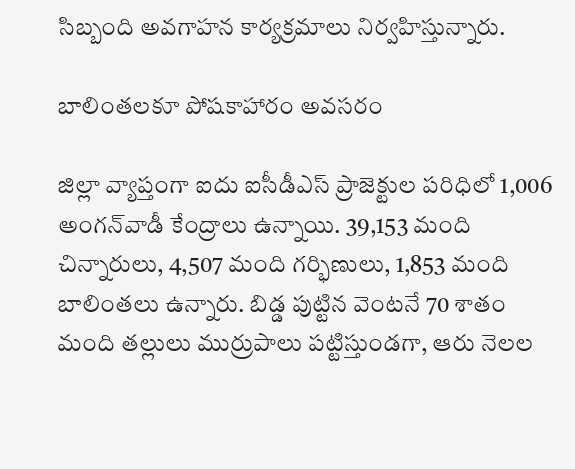సిబ్బంది అవగాహన కార్యక్రమాలు నిర్వహిస్తున్నారు.

బాలింతలకూ పోషకాహారం అవసరం

జిల్లా వ్యాప్తంగా ఐదు ఐసీడీఎస్‌ ప్రాజెక్టుల పరిధిలో 1,006 అంగన్‌వాడీ కేంద్రాలు ఉన్నాయి. 39,153 మంది చిన్నారులు, 4,507 మంది గర్భిణులు, 1,853 మంది బాలింతలు ఉన్నారు. బిడ్డ పుట్టిన వెంటనే 70 శాతం మంది తల్లులు ముర్రుపాలు పట్టిస్తుండగా, ఆరు నెలల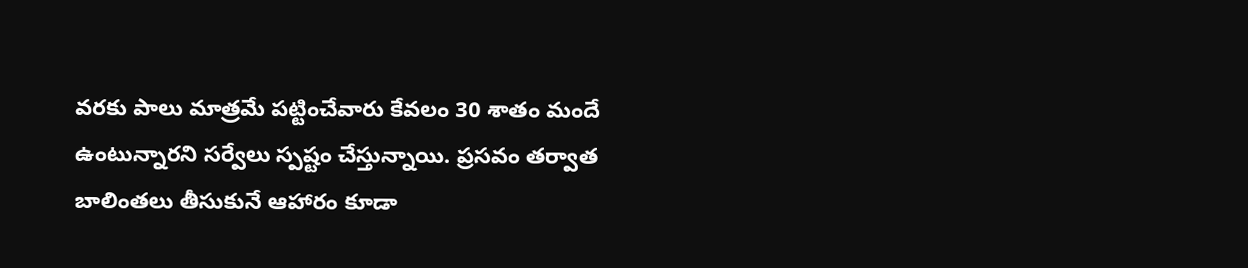వరకు పాలు మాత్రమే పట్టించేవారు కేవలం 30 శాతం మందే ఉంటున్నారని సర్వేలు స్పష్టం చేస్తున్నాయి. ప్రసవం తర్వాత బాలింతలు తీసుకునే ఆహారం కూడా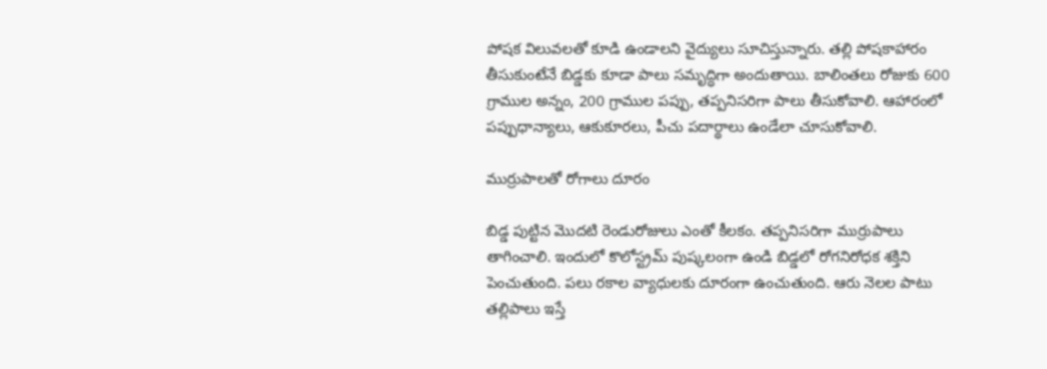పోషక విలువలతో కూడి ఉండాలని వైద్యులు సూచిస్తున్నారు. తల్లి పోషకాహారం తీసుకుంటేనే బిడ్డకు కూడా పాలు సమృద్ధిగా అందుతాయి. బాలింతలు రోజుకు 600 గ్రాముల అన్నం, 200 గ్రాముల పప్పు, తప్పనిసరిగా పాలు తీసుకోవాలి. ఆహారంలో పప్పుధాన్యాలు, ఆకుకూరలు, పీచు పదార్థాలు ఉండేలా చూసుకోవాలి.

ముర్రుపాలతో రోగాలు దూరం

బిడ్డ పుట్టిన మొదటి రెండురోజులు ఎంతో కీలకం. తప్పనిసరిగా ముర్రుపాలు తాగించాలి. ఇందులో కొలోస్ట్రమ్‌ పుష్కలంగా ఉండి బిడ్డలో రోగనిరోధక శక్తిని పెంచుతుంది. పలు రకాల వ్యాధులకు దూరంగా ఉంచుతుంది. ఆరు నెలల పాటు తల్లిపాలు ఇస్తే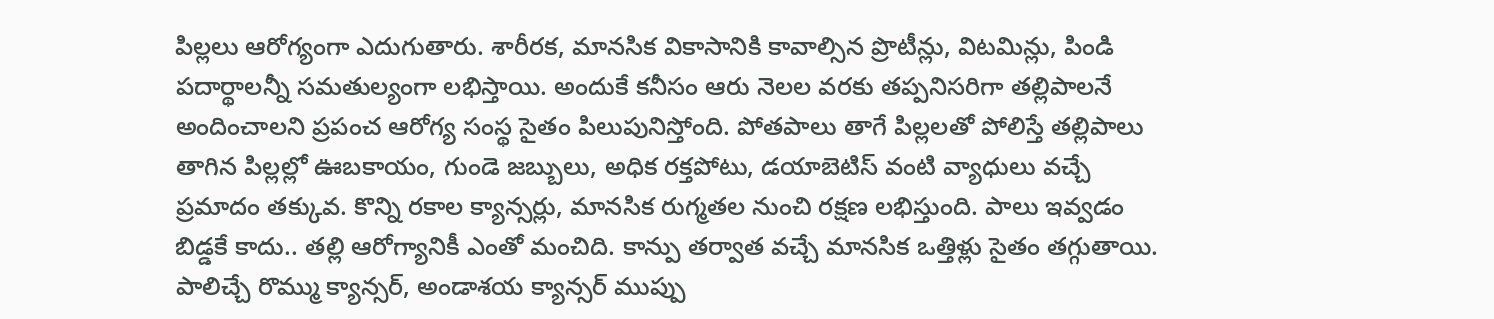పిల్లలు ఆరోగ్యంగా ఎదుగుతారు. శారీరక, మానసిక వికాసానికి కావాల్సిన ప్రొటీన్లు, విటమిన్లు, పిండి పదార్థాలన్నీ సమతుల్యంగా లభిస్తాయి. అందుకే కనీసం ఆరు నెలల వరకు తప్పనిసరిగా తల్లిపాలనే అందించాలని ప్రపంచ ఆరోగ్య సంస్థ సైతం పిలుపునిస్తోంది. పోతపాలు తాగే పిల్లలతో పోలిస్తే తల్లిపాలు తాగిన పిల్లల్లో ఊబకాయం, గుండె జబ్బులు, అధిక రక్తపోటు, డయాబెటిస్‌ వంటి వ్యాధులు వచ్చే ప్రమాదం తక్కువ. కొన్ని రకాల క్యాన్సర్లు, మానసిక రుగ్మతల నుంచి రక్షణ లభిస్తుంది. పాలు ఇవ్వడం బిడ్డకే కాదు.. తల్లి ఆరోగ్యానికీ ఎంతో మంచిది. కాన్పు తర్వాత వచ్చే మానసిక ఒత్తిళ్లు సైతం తగ్గుతాయి. పాలిచ్చే రొమ్ము క్యాన్సర్‌, అండాశయ క్యాన్సర్‌ ముప్పు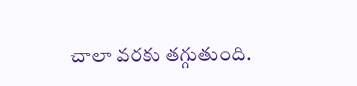చాలా వరకు తగ్గుతుంది.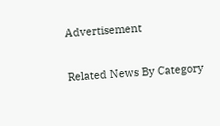Advertisement

Related News By Category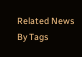Related News By Tags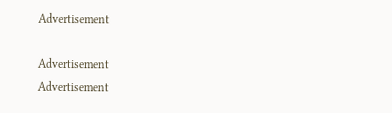Advertisement

Advertisement
Advertisement